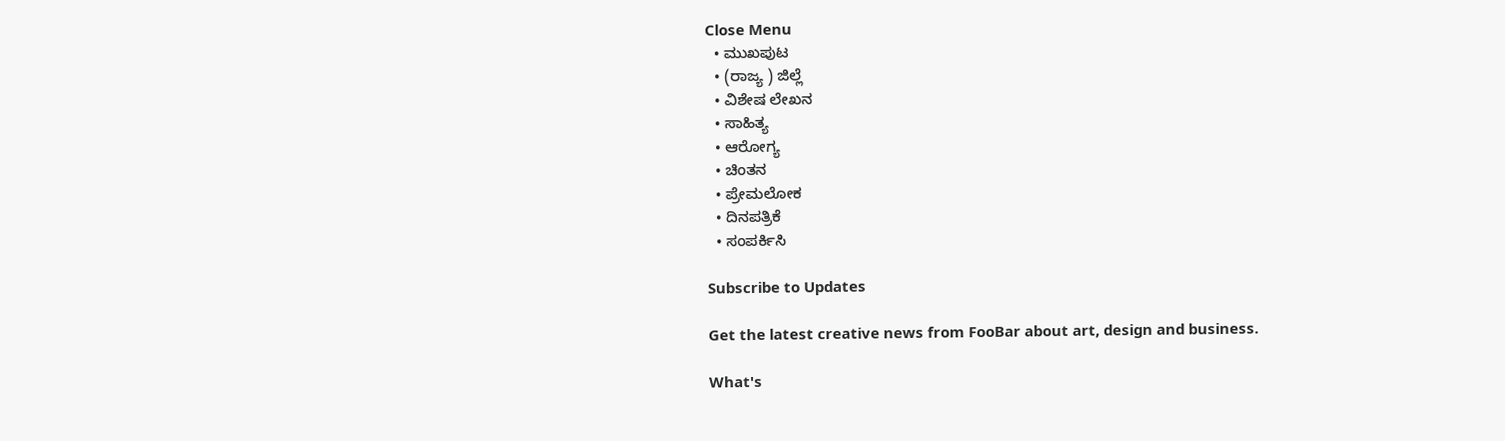Close Menu
  • ಮುಖಪುಟ
  • (ರಾಜ್ಯ ) ಜಿಲ್ಲೆ
  • ವಿಶೇಷ ಲೇಖನ
  • ಸಾಹಿತ್ಯ
  • ಆರೋಗ್ಯ
  • ಚಿಂತನ
  • ಪ್ರೇಮಲೋಕ
  • ದಿನಪತ್ರಿಕೆ
  • ಸಂಪರ್ಕಿಸಿ

Subscribe to Updates

Get the latest creative news from FooBar about art, design and business.

What's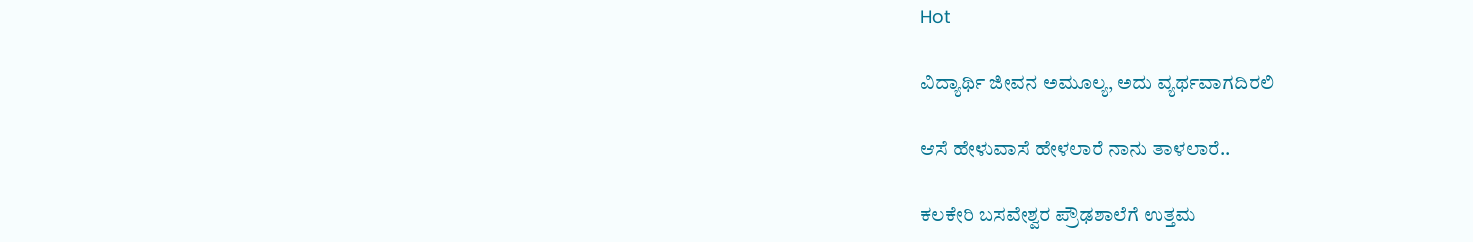Hot

ವಿದ್ಯಾರ್ಥಿ ಜೀವನ ಅಮೂಲ್ಯ, ಅದು ವ್ಯರ್ಥವಾಗದಿರಲಿ

ಆಸೆ ಹೇಳುವಾಸೆ ಹೇಳಲಾರೆ ನಾನು ತಾಳಲಾರೆ..

ಕಲಕೇರಿ ಬಸವೇಶ್ವರ ಪ್ರೌಢಶಾಲೆಗೆ ಉತ್ತಮ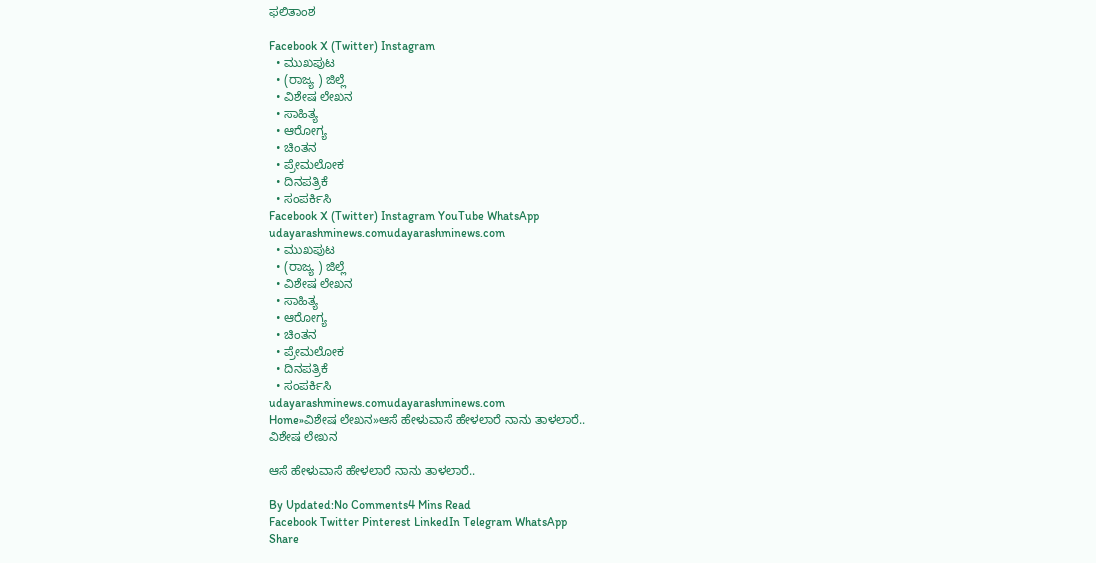ಫಲಿತಾಂಶ

Facebook X (Twitter) Instagram
  • ಮುಖಪುಟ
  • (ರಾಜ್ಯ ) ಜಿಲ್ಲೆ
  • ವಿಶೇಷ ಲೇಖನ
  • ಸಾಹಿತ್ಯ
  • ಆರೋಗ್ಯ
  • ಚಿಂತನ
  • ಪ್ರೇಮಲೋಕ
  • ದಿನಪತ್ರಿಕೆ
  • ಸಂಪರ್ಕಿಸಿ
Facebook X (Twitter) Instagram YouTube WhatsApp
udayarashminews.comudayarashminews.com
  • ಮುಖಪುಟ
  • (ರಾಜ್ಯ ) ಜಿಲ್ಲೆ
  • ವಿಶೇಷ ಲೇಖನ
  • ಸಾಹಿತ್ಯ
  • ಆರೋಗ್ಯ
  • ಚಿಂತನ
  • ಪ್ರೇಮಲೋಕ
  • ದಿನಪತ್ರಿಕೆ
  • ಸಂಪರ್ಕಿಸಿ
udayarashminews.comudayarashminews.com
Home»ವಿಶೇಷ ಲೇಖನ»ಆಸೆ ಹೇಳುವಾಸೆ ಹೇಳಲಾರೆ ನಾನು ತಾಳಲಾರೆ..
ವಿಶೇಷ ಲೇಖನ

ಆಸೆ ಹೇಳುವಾಸೆ ಹೇಳಲಾರೆ ನಾನು ತಾಳಲಾರೆ..

By Updated:No Comments4 Mins Read
Facebook Twitter Pinterest LinkedIn Telegram WhatsApp
Share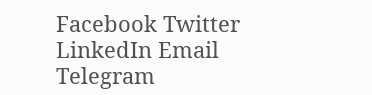Facebook Twitter LinkedIn Email Telegram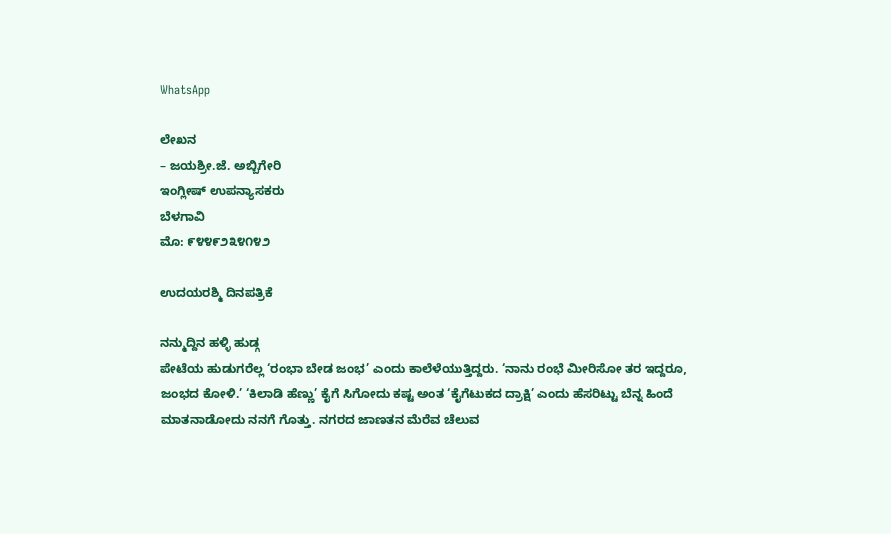WhatsApp

ಲೇಖನ
– ಜಯಶ್ರೀ.ಜೆ. ಅಬ್ಬಿಗೇರಿ
ಇಂಗ್ಲೀಷ್ ಉಪನ್ಯಾಸಕರು
ಬೆಳಗಾವಿ
ಮೊ: ೯೪೪೯೨೩೪೧೪೨

ಉದಯರಶ್ಮಿ ದಿನಪತ್ರಿಕೆ

ನನ್ಮುದ್ದಿನ ಹಳ್ಳಿ ಹುಡ್ಗ
ಪೇಟೆಯ ಹುಡುಗರೆಲ್ಲ ‘ರಂಭಾ ಬೇಡ ಜಂಭ’ ಎಂದು ಕಾಲೆಳೆಯುತ್ತಿದ್ದರು. ‘ನಾನು ರಂಭೆ ಮೀರಿಸೋ ತರ ಇದ್ದರೂ, ಜಂಭದ ಕೋಳಿ.’ ‘ಕಿಲಾಡಿ ಹೆಣ್ಣು’ ಕೈಗೆ ಸಿಗೋದು ಕಷ್ಟ ಅಂತ ‘ಕೈಗೆಟುಕದ ದ್ರಾಕ್ಷಿ’ ಎಂದು ಹೆಸರಿಟ್ಟು ಬೆನ್ನ ಹಿಂದೆ ಮಾತನಾಡೋದು ನನಗೆ ಗೊತ್ತು. ನಗರದ ಜಾಣತನ ಮೆರೆವ ಚೆಲುವ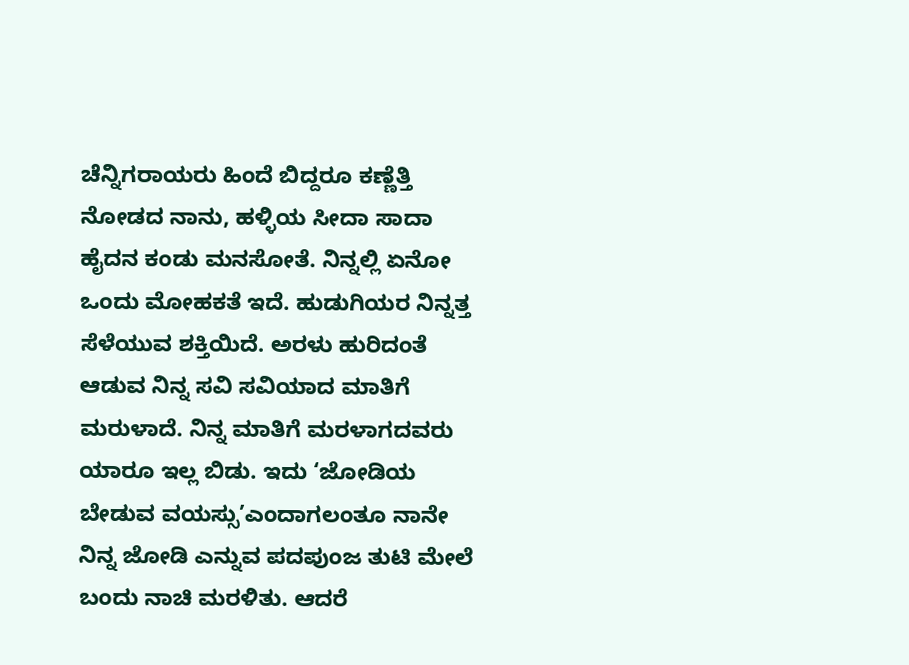ಚೆನ್ನಿಗರಾಯರು ಹಿಂದೆ ಬಿದ್ದರೂ ಕಣ್ಣೆತ್ತಿ ನೋಡದ ನಾನು, ಹಳ್ಳಿಯ ಸೀದಾ ಸಾದಾ ಹೈದನ ಕಂಡು ಮನಸೋತೆ. ನಿನ್ನಲ್ಲಿ ಏನೋ ಒಂದು ಮೋಹಕತೆ ಇದೆ. ಹುಡುಗಿಯರ ನಿನ್ನತ್ತ ಸೆಳೆಯುವ ಶಕ್ತಿಯಿದೆ. ಅರಳು ಹುರಿದಂತೆ ಆಡುವ ನಿನ್ನ ಸವಿ ಸವಿಯಾದ ಮಾತಿಗೆ ಮರುಳಾದೆ. ನಿನ್ನ ಮಾತಿಗೆ ಮರಳಾಗದವರು ಯಾರೂ ಇಲ್ಲ ಬಿಡು. ಇದು ‘ಜೋಡಿಯ ಬೇಡುವ ವಯಸ್ಸು’ಎಂದಾಗಲಂತೂ ನಾನೇ ನಿನ್ನ ಜೋಡಿ ಎನ್ನುವ ಪದಪುಂಜ ತುಟಿ ಮೇಲೆ ಬಂದು ನಾಚಿ ಮರಳಿತು. ಆದರೆ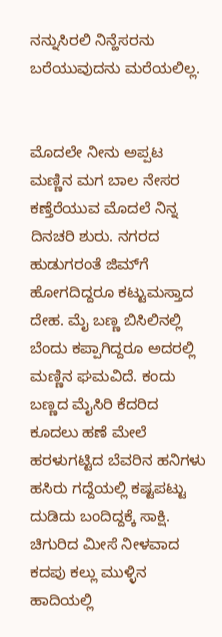ನನ್ನುಸಿರಲಿ ನಿನ್ಹೆಸರನು ಬರೆಯುವುದನು ಮರೆಯಲಿಲ್ಲ.


ಮೊದಲೇ ನೀನು ಅಪ್ಪಟ ಮಣ್ಣಿನ ಮಗ ಬಾಲ ನೇಸರ ಕಣ್ತೆರೆಯುವ ಮೊದಲೆ ನಿನ್ನ ದಿನಚರಿ ಶುರು. ನಗರದ ಹುಡುಗರಂತೆ ಜಿಮ್‌ಗೆ ಹೋಗದಿದ್ದರೂ ಕಟ್ಟುಮಸ್ತಾದ ದೇಹ. ಮೈ ಬಣ್ಣ ಬಿಸಿಲಿನಲ್ಲಿ ಬೆಂದು ಕಪ್ಪಾಗಿದ್ದರೂ ಅದರಲ್ಲಿ ಮಣ್ಣಿನ ಘಮವಿದೆ. ಕಂದು ಬಣ್ಣದ ಮೈಸಿರಿ ಕೆದರಿದ ಕೂದಲು ಹಣೆ ಮೇಲೆ ಹರಳುಗಟ್ಟಿದ ಬೆವರಿನ ಹನಿಗಳು ಹಸಿರು ಗದ್ದೆಯಲ್ಲಿ ಕಷ್ಟಪಟ್ಟು ದುಡಿದು ಬಂದಿದ್ದಕ್ಕೆ ಸಾಕ್ಷಿ. ಚಿಗುರಿದ ಮೀಸೆ ನೀಳವಾದ ಕದಪು ಕಲ್ಲು ಮುಳ್ಳಿನ ಹಾದಿಯಲ್ಲಿ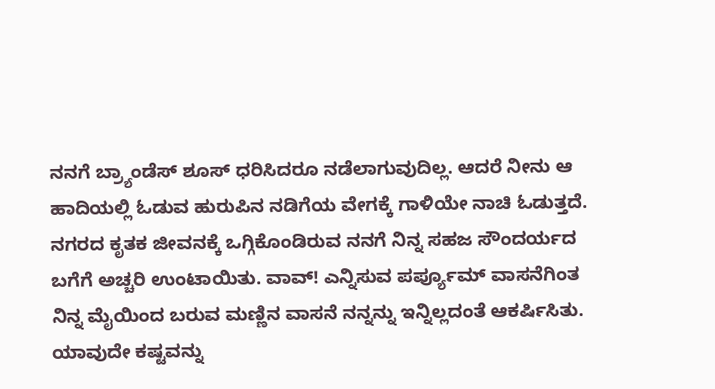ನನಗೆ ಬ್ರ್ಯಾಂಡೆಸ್ ಶೂಸ್ ಧರಿಸಿದರೂ ನಡೆಲಾಗುವುದಿಲ್ಲ. ಆದರೆ ನೀನು ಆ ಹಾದಿಯಲ್ಲಿ ಓಡುವ ಹುರುಪಿನ ನಡಿಗೆಯ ವೇಗಕ್ಕೆ ಗಾಳಿಯೇ ನಾಚಿ ಓಡುತ್ತದೆ.
ನಗರದ ಕೃತಕ ಜೀವನಕ್ಕೆ ಒಗ್ಗಿಕೊಂಡಿರುವ ನನಗೆ ನಿನ್ನ ಸಹಜ ಸೌಂದರ್ಯದ ಬಗೆಗೆ ಅಚ್ಚರಿ ಉಂಟಾಯಿತು. ವಾವ್! ಎನ್ನಿಸುವ ಪರ್ಪ್ಯೂಮ್ ವಾಸನೆಗಿಂತ ನಿನ್ನ ಮೈಯಿಂದ ಬರುವ ಮಣ್ಣಿನ ವಾಸನೆ ನನ್ನನ್ನು ಇನ್ನಿಲ್ಲದಂತೆ ಆಕರ್ಷಿಸಿತು. ಯಾವುದೇ ಕಷ್ಟವನ್ನು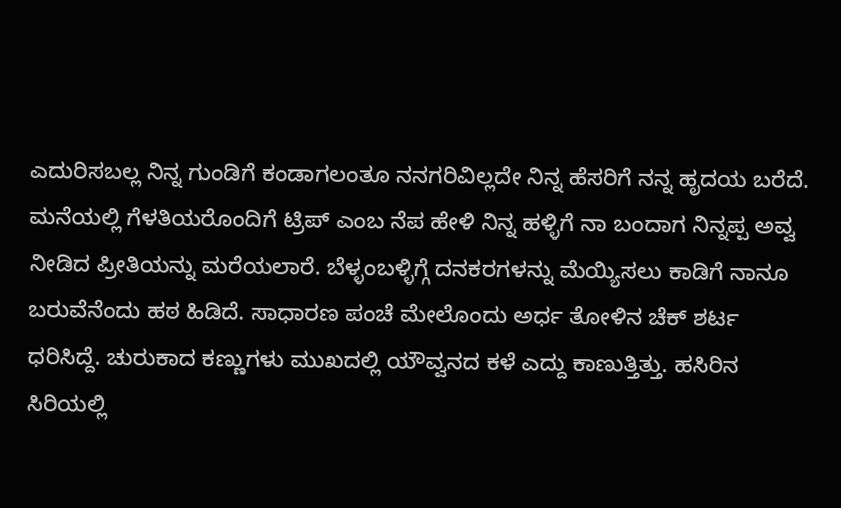ಎದುರಿಸಬಲ್ಲ ನಿನ್ನ ಗುಂಡಿಗೆ ಕಂಡಾಗಲಂತೂ ನನಗರಿವಿಲ್ಲದೇ ನಿನ್ನ ಹೆಸರಿಗೆ ನನ್ನ ಹೃದಯ ಬರೆದೆ.
ಮನೆಯಲ್ಲಿ ಗೆಳತಿಯರೊಂದಿಗೆ ಟ್ರಿಪ್ ಎಂಬ ನೆಪ ಹೇಳಿ ನಿನ್ನ ಹಳ್ಳಿಗೆ ನಾ ಬಂದಾಗ ನಿನ್ನಪ್ಪ ಅವ್ವ ನೀಡಿದ ಪ್ರೀತಿಯನ್ನು ಮರೆಯಲಾರೆ. ಬೆಳ್ಳಂಬಳ್ಳಿಗ್ಗೆ ದನಕರಗಳನ್ನು ಮೆಯ್ಯಿಸಲು ಕಾಡಿಗೆ ನಾನೂ ಬರುವೆನೆಂದು ಹಠ ಹಿಡಿದೆ. ಸಾಧಾರಣ ಪಂಚೆ ಮೇಲೊಂದು ಅರ್ಧ ತೋಳಿನ ಚೆಕ್ ಶರ್ಟ ಧರಿಸಿದ್ದೆ. ಚುರುಕಾದ ಕಣ್ಣುಗಳು ಮುಖದಲ್ಲಿ ಯೌವ್ವನದ ಕಳೆ ಎದ್ದು ಕಾಣುತ್ತಿತ್ತು. ಹಸಿರಿನ ಸಿರಿಯಲ್ಲಿ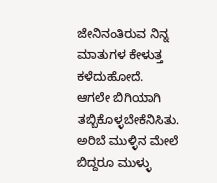ಜೇನಿನಂತಿರುವ ನಿನ್ನ ಮಾತುಗಳ ಕೇಳುತ್ತ ಕಳೆದುಹೋದೆ. ಆಗಲೇ ಬಿಗಿಯಾಗಿ ತಬ್ಬಿಕೊಳ್ಳಬೇಕೆನಿಸಿತು. ಅರಿಬೆ ಮುಳ್ಳಿನ ಮೇಲೆ ಬಿದ್ದರೂ ಮುಳ್ಳು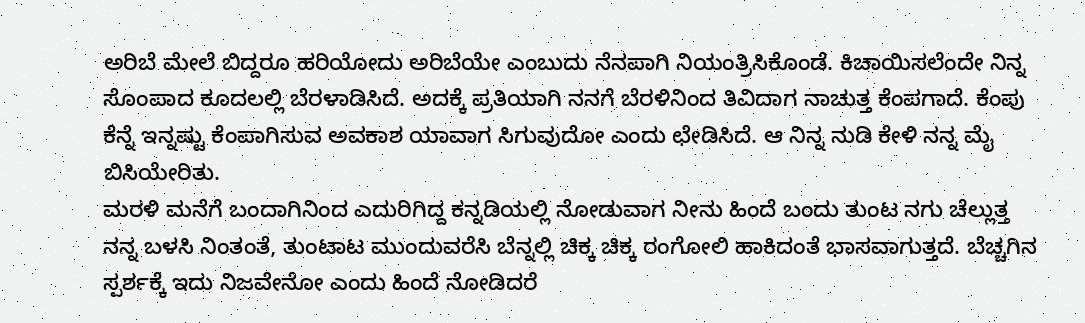ಅರಿಬೆ ಮೇಲೆ ಬಿದ್ದರೂ ಹರಿಯೋದು ಅರಿಬೆಯೇ ಎಂಬುದು ನೆನಪಾಗಿ ನಿಯಂತ್ರಿಸಿಕೊಂಡೆ. ಕಿಚಾಯಿಸಲೆಂದೇ ನಿನ್ನ ಸೊಂಪಾದ ಕೂದಲಲ್ಲಿ ಬೆರಳಾಡಿಸಿದೆ. ಅದಕ್ಕೆ ಪ್ರತಿಯಾಗಿ ನನಗೆ ಬೆರಳಿನಿಂದ ತಿವಿದಾಗ ನಾಚುತ್ತ ಕೆಂಪಗಾದೆ. ಕೆಂಪು ಕೆನ್ನೆ ಇನ್ನಷ್ಟು ಕೆಂಪಾಗಿಸುವ ಅವಕಾಶ ಯಾವಾಗ ಸಿಗುವುದೋ ಎಂದು ಛೇಡಿಸಿದೆ. ಆ ನಿನ್ನ ನುಡಿ ಕೇಳಿ ನನ್ನ ಮೈ ಬಿಸಿಯೇರಿತು.
ಮರಳಿ ಮನೆಗೆ ಬಂದಾಗಿನಿಂದ ಎದುರಿಗಿದ್ದ ಕನ್ನಡಿಯಲ್ಲಿ ನೋಡುವಾಗ ನೀನು ಹಿಂದೆ ಬಂದು ತುಂಟ ನಗು ಚೆಲ್ಲುತ್ತ ನನ್ನ ಬಳಸಿ ನಿಂತಂತೆ, ತುಂಟಾಟ ಮುಂದುವರೆಸಿ ಬೆನ್ನಲ್ಲಿ ಚಿಕ್ಕ ಚಿಕ್ಕ ರಂಗೋಲಿ ಹಾಕಿದಂತೆ ಭಾಸವಾಗುತ್ತದೆ. ಬೆಚ್ಚಗಿನ ಸ್ಪರ್ಶಕ್ಕೆ ಇದು ನಿಜವೇನೋ ಎಂದು ಹಿಂದೆ ನೋಡಿದರೆ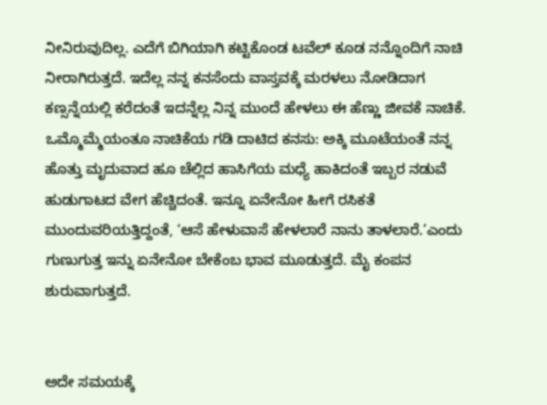ನೀನಿರುವುದಿಲ್ಲ. ಎದೆಗೆ ಬಿಗಿಯಾಗಿ ಕಟ್ಟಿಕೊಂಡ ಟವೆಲ್ ಕೂಡ ನನ್ನೊಂದಿಗೆ ನಾಚಿ ನೀರಾಗಿರುತ್ತದೆ. ಇದೆಲ್ಲ ನನ್ನ ಕನಸೆಂದು ವಾಸ್ತವಕ್ಕೆ ಮರಳಲು ನೋಡಿದಾಗ ಕಣ್ಸನ್ನೆಯಲ್ಲಿ ಕರೆದಂತೆ ಇದನ್ನೆಲ್ಲ ನಿನ್ನ ಮುಂದೆ ಹೇಳಲು ಈ ಹೆಣ್ಣು ಜೀವಕೆ ನಾಚಿಕೆ. ಒಮ್ಮೊಮ್ಮೆಯಂತೂ ನಾಚಿಕೆಯ ಗಡಿ ದಾಟಿದ ಕನಸು: ಅಕ್ಕಿ ಮೂಟೆಯಂತೆ ನನ್ನ ಹೊತ್ತು ಮೃದುವಾದ ಹೂ ಚೆಲ್ಲಿದ ಹಾಸಿಗೆಯ ಮಧ್ಯೆ ಹಾಕಿದಂತೆ ಇಬ್ಬರ ನಡುವೆ ಹುಡುಗಾಟದ ವೇಗ ಹೆಚ್ಚಿದಂತೆ. ಇನ್ನೂ ಏನೇನೋ ಹೀಗೆ ರಸಿಕತೆ ಮುಂದುವರಿಯತ್ತಿದ್ದಂತೆ, ‘ಆಸೆ ಹೇಳುವಾಸೆ ಹೇಳಲಾರೆ ನಾನು ತಾಳಲಾರೆ.’ಎಂದು ಗುಣುಗುತ್ತ ಇನ್ನು ಏನೇನೋ ಬೇಕೆಂಬ ಭಾವ ಮೂಡುತ್ತದೆ. ಮೈ ಕಂಪನ ಶುರುವಾಗುತ್ತದೆ.


ಅದೇ ಸಮಯಕ್ಕೆ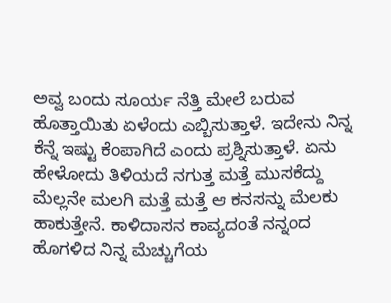ಅವ್ವ ಬಂದು ಸೂರ್ಯ ನೆತ್ತಿ ಮೇಲೆ ಬರುವ ಹೊತ್ತಾಯಿತು ಏಳೆಂದು ಎಬ್ಬಿಸುತ್ತಾಳೆ. ಇದೇನು ನಿನ್ನ ಕೆನ್ನೆ ಇಷ್ಟು ಕೆಂಪಾಗಿದೆ ಎಂದು ಪ್ರಶ್ನಿಸುತ್ತಾಳೆ. ಏನು ಹೇಳೋದು ತಿಳಿಯದೆ ನಗುತ್ತ ಮತ್ತೆ ಮುಸಕೆದ್ದು ಮೆಲ್ಲನೇ ಮಲಗಿ ಮತ್ತೆ ಮತ್ತೆ ಆ ಕನಸನ್ನು ಮೆಲಕು ಹಾಕುತ್ತೇನೆ. ಕಾಳಿದಾಸನ ಕಾವ್ಯದಂತೆ ನನ್ನಂದ ಹೊಗಳಿದ ನಿನ್ನ ಮೆಚ್ಚುಗೆಯ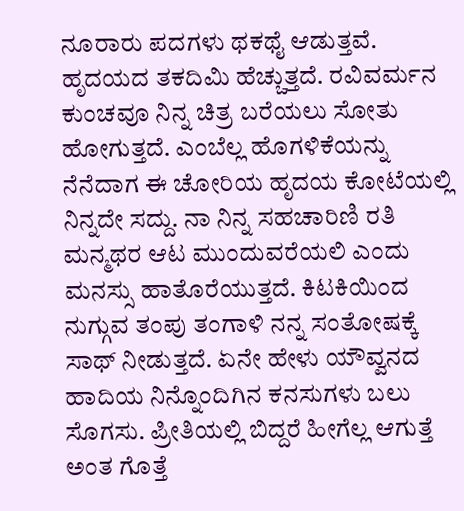ನೂರಾರು ಪದಗಳು ಥಕಥೈ ಆಡುತ್ತವೆ. ಹೃದಯದ ತಕದಿಮಿ ಹೆಚ್ಚುತ್ತದೆ. ರವಿವರ್ಮನ ಕುಂಚವೂ ನಿನ್ನ ಚಿತ್ರ ಬರೆಯಲು ಸೋತು ಹೋಗುತ್ತದೆ. ಎಂಬೆಲ್ಲ ಹೊಗಳಿಕೆಯನ್ನು ನೆನೆದಾಗ ಈ ಚೋರಿಯ ಹೃದಯ ಕೋಟೆಯಲ್ಲಿ ನಿನ್ನದೇ ಸದ್ದು. ನಾ ನಿನ್ನ ಸಹಚಾರಿಣಿ ರತಿ ಮನ್ಮಥರ ಆಟ ಮುಂದುವರೆಯಲಿ ಎಂದು ಮನಸ್ಸು ಹಾತೊರೆಯುತ್ತದೆ. ಕಿಟಕಿಯಿಂದ ನುಗ್ಗುವ ತಂಪು ತಂಗಾಳಿ ನನ್ನ ಸಂತೋಷಕ್ಕೆ ಸಾಥ್ ನೀಡುತ್ತದೆ. ಏನೇ ಹೇಳು ಯೌವ್ವನದ ಹಾದಿಯ ನಿನ್ನೊಂದಿಗಿನ ಕನಸುಗಳು ಬಲು ಸೊಗಸು. ಪ್ರೀತಿಯಲ್ಲಿ ಬಿದ್ದರೆ ಹೀಗೆಲ್ಲ ಆಗುತ್ತೆ ಅಂತ ಗೊತ್ತೆ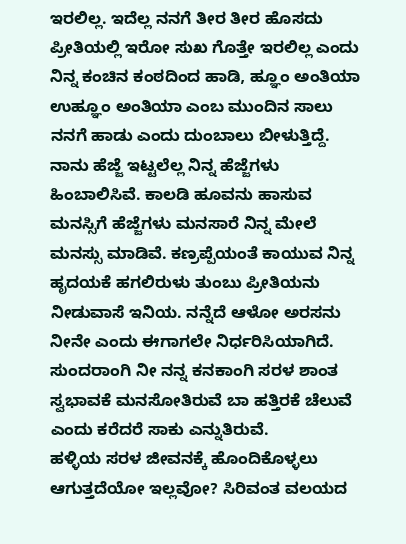ಇರಲಿಲ್ಲ. ಇದೆಲ್ಲ ನನಗೆ ತೀರ ತೀರ ಹೊಸದು
ಪ್ರೀತಿಯಲ್ಲಿ ಇರೋ ಸುಖ ಗೊತ್ತೇ ಇರಲಿಲ್ಲ ಎಂದು ನಿನ್ನ ಕಂಚಿನ ಕಂಠದಿಂದ ಹಾಡಿ, ಹ್ಞೂಂ ಅಂತಿಯಾ ಉಹ್ಞೂಂ ಅಂತಿಯಾ ಎಂಬ ಮುಂದಿನ ಸಾಲು ನನಗೆ ಹಾಡು ಎಂದು ದುಂಬಾಲು ಬೀಳುತ್ತಿದ್ದೆ. ನಾನು ಹೆಜ್ಜೆ ಇಟ್ಟಲೆಲ್ಲ ನಿನ್ನ ಹೆಜ್ಜೆಗಳು ಹಿಂಬಾಲಿಸಿವೆ. ಕಾಲಡಿ ಹೂವನು ಹಾಸುವ ಮನಸ್ಸಿಗೆ ಹೆಜ್ಜೆಗಳು ಮನಸಾರೆ ನಿನ್ನ ಮೇಲೆ ಮನಸ್ಸು ಮಾಡಿವೆ. ಕಣ್ರಪ್ಪೆಯಂತೆ ಕಾಯುವ ನಿನ್ನ ಹೃದಯಕೆ ಹಗಲಿರುಳು ತುಂಬು ಪ್ರೀತಿಯನು ನೀಡುವಾಸೆ ಇನಿಯ. ನನ್ನೆದೆ ಆಳೋ ಅರಸನು ನೀನೇ ಎಂದು ಈಗಾಗಲೇ ನಿರ್ಧರಿಸಿಯಾಗಿದೆ. ಸುಂದರಾಂಗಿ ನೀ ನನ್ನ ಕನಕಾಂಗಿ ಸರಳ ಶಾಂತ ಸ್ವಭಾವಕೆ ಮನಸೋತಿರುವೆ ಬಾ ಹತ್ತಿರಕೆ ಚೆಲುವೆ ಎಂದು ಕರೆದರೆ ಸಾಕು ಎನ್ನುತಿರುವೆ.
ಹಳ್ಳಿಯ ಸರಳ ಜೀವನಕ್ಕೆ ಹೊಂದಿಕೊಳ್ಳಲು ಆಗುತ್ತದೆಯೋ ಇಲ್ಲವೋ? ಸಿರಿವಂತ ವಲಯದ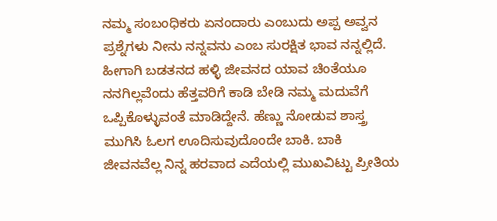ನಮ್ಮ ಸಂಬಂಧಿಕರು ಏನಂದಾರು ಎಂಬುದು ಅಪ್ಪ ಅವ್ವನ ಪ್ರಶ್ನೆಗಳು ನೀನು ನನ್ನವನು ಎಂಬ ಸುರಕ್ಷಿತ ಭಾವ ನನ್ನಲ್ಲಿದೆ. ಹೀಗಾಗಿ ಬಡತನದ ಹಳ್ಳಿ ಜೀವನದ ಯಾವ ಚಿಂತೆಯೂ ನನಗಿಲ್ಲವೆಂದು ಹೆತ್ತವರಿಗೆ ಕಾಡಿ ಬೇಡಿ ನಮ್ಮ ಮದುವೆಗೆ ಒಪ್ಪಿಕೊಳ್ಳುವಂತೆ ಮಾಡಿದ್ದೇನೆ. ಹೆಣ್ಣು ನೋಡುವ ಶಾಸ್ತ್ರ ಮುಗಿಸಿ ಓಲಗ ಊದಿಸುವುದೊಂದೇ ಬಾಕಿ. ಬಾಕಿ ಜೀವನವೆಲ್ಲ ನಿನ್ನ ಹರವಾದ ಎದೆಯಲ್ಲಿ ಮುಖವಿಟ್ಟು ಪ್ರೀತಿಯ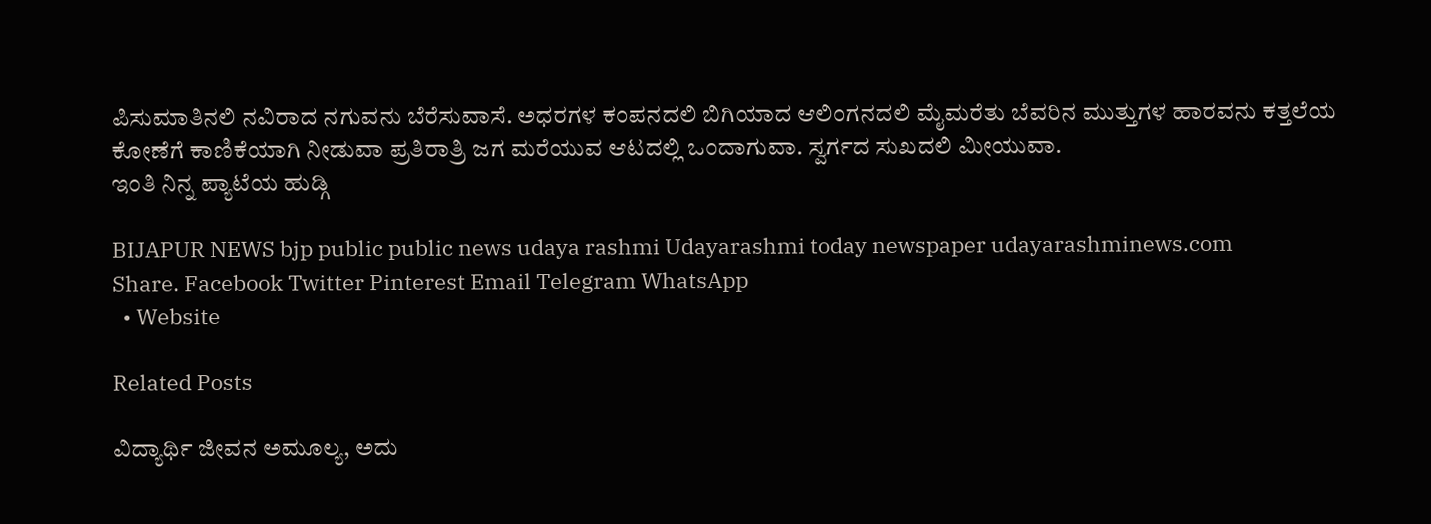ಪಿಸುಮಾತಿನಲಿ ನವಿರಾದ ನಗುವನು ಬೆರೆಸುವಾಸೆ. ಅಧರಗಳ ಕಂಪನದಲಿ ಬಿಗಿಯಾದ ಆಲಿಂಗನದಲಿ ಮೈಮರೆತು ಬೆವರಿನ ಮುತ್ತುಗಳ ಹಾರವನು ಕತ್ತಲೆಯ ಕೋಣೆಗೆ ಕಾಣಿಕೆಯಾಗಿ ನೀಡುವಾ ಪ್ರತಿರಾತ್ರಿ ಜಗ ಮರೆಯುವ ಆಟದಲ್ಲಿ ಒಂದಾಗುವಾ. ಸ್ವರ್ಗದ ಸುಖದಲಿ ಮೀಯುವಾ.
ಇಂತಿ ನಿನ್ನ ಪ್ಯಾಟೆಯ ಹುಡ್ಗಿ

BIJAPUR NEWS bjp public public news udaya rashmi Udayarashmi today newspaper udayarashminews.com
Share. Facebook Twitter Pinterest Email Telegram WhatsApp
  • Website

Related Posts

ವಿದ್ಯಾರ್ಥಿ ಜೀವನ ಅಮೂಲ್ಯ, ಅದು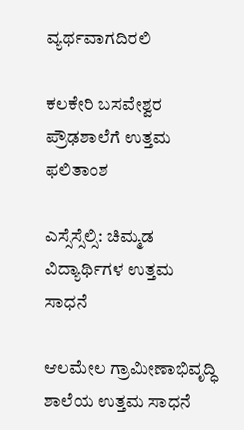ವ್ಯರ್ಥವಾಗದಿರಲಿ

ಕಲಕೇರಿ ಬಸವೇಶ್ವರ ಪ್ರೌಢಶಾಲೆಗೆ ಉತ್ತಮ ಫಲಿತಾಂಶ

ಎಸ್ಸೆಸ್ಸೆಲ್ಸಿ: ಚಿಮ್ಮಡ ವಿದ್ಯಾರ್ಥಿಗಳ ಉತ್ತಮ ಸಾಧನೆ

ಆಲಮೇಲ ಗ್ರಾಮೀಣಾಭಿವೃದ್ಧಿ ಶಾಲೆಯ ಉತ್ತಮ ಸಾಧನೆ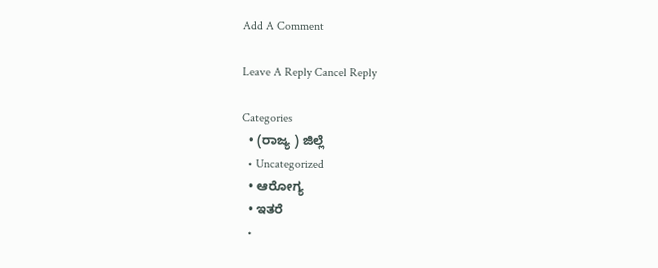Add A Comment

Leave A Reply Cancel Reply

Categories
  • (ರಾಜ್ಯ ) ಜಿಲ್ಲೆ
  • Uncategorized
  • ಆರೋಗ್ಯ
  • ಇತರೆ
  •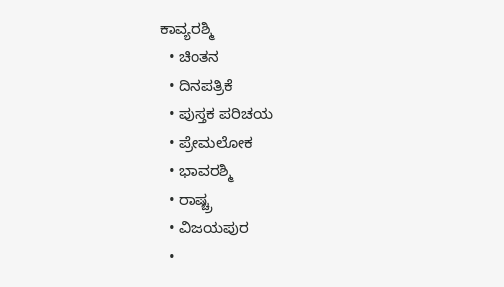ಕಾವ್ಯರಶ್ಮಿ
  • ಚಿಂತನ
  • ದಿನಪತ್ರಿಕೆ
  • ಪುಸ್ತಕ ಪರಿಚಯ
  • ಪ್ರೇಮಲೋಕ
  • ಭಾವರಶ್ಮಿ
  • ರಾಷ್ಚ್ರ
  • ವಿಜಯಪುರ
  •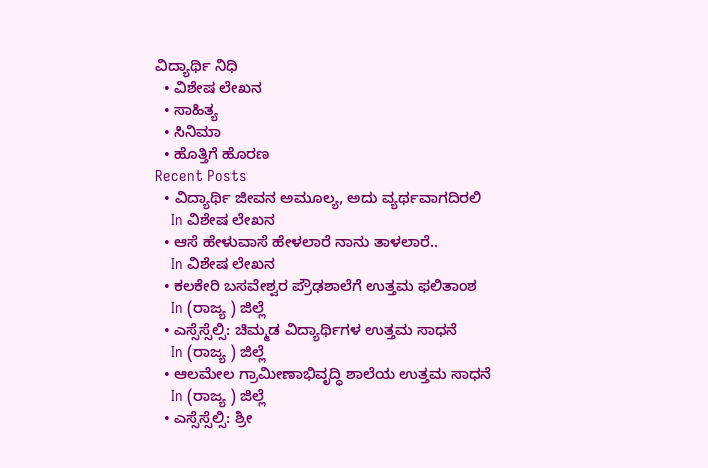ವಿದ್ಯಾರ್ಥಿ ನಿಧಿ
  • ವಿಶೇಷ ಲೇಖನ
  • ಸಾಹಿತ್ಯ
  • ಸಿನಿಮಾ
  • ಹೊತ್ತಿಗೆ ಹೊರಣ
Recent Posts
  • ವಿದ್ಯಾರ್ಥಿ ಜೀವನ ಅಮೂಲ್ಯ, ಅದು ವ್ಯರ್ಥವಾಗದಿರಲಿ
    In ವಿಶೇಷ ಲೇಖನ
  • ಆಸೆ ಹೇಳುವಾಸೆ ಹೇಳಲಾರೆ ನಾನು ತಾಳಲಾರೆ..
    In ವಿಶೇಷ ಲೇಖನ
  • ಕಲಕೇರಿ ಬಸವೇಶ್ವರ ಪ್ರೌಢಶಾಲೆಗೆ ಉತ್ತಮ ಫಲಿತಾಂಶ
    In (ರಾಜ್ಯ ) ಜಿಲ್ಲೆ
  • ಎಸ್ಸೆಸ್ಸೆಲ್ಸಿ: ಚಿಮ್ಮಡ ವಿದ್ಯಾರ್ಥಿಗಳ ಉತ್ತಮ ಸಾಧನೆ
    In (ರಾಜ್ಯ ) ಜಿಲ್ಲೆ
  • ಆಲಮೇಲ ಗ್ರಾಮೀಣಾಭಿವೃದ್ಧಿ ಶಾಲೆಯ ಉತ್ತಮ ಸಾಧನೆ
    In (ರಾಜ್ಯ ) ಜಿಲ್ಲೆ
  • ಎಸ್ಸೆಸ್ಸೆಲ್ಸಿ: ಶ್ರೀ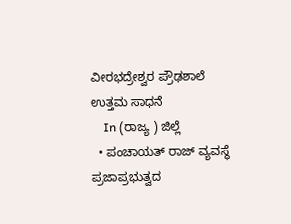ವೀರಭದ್ರೇಶ್ವರ ಪ್ರೌಢಶಾಲೆ ಉತ್ತಮ ಸಾಧನೆ
    In (ರಾಜ್ಯ ) ಜಿಲ್ಲೆ
  • ಪಂಚಾಯತ್ ರಾಜ್ ವ್ಯವಸ್ಥೆ ಪ್ರಜಾಪ್ರಭುತ್ವದ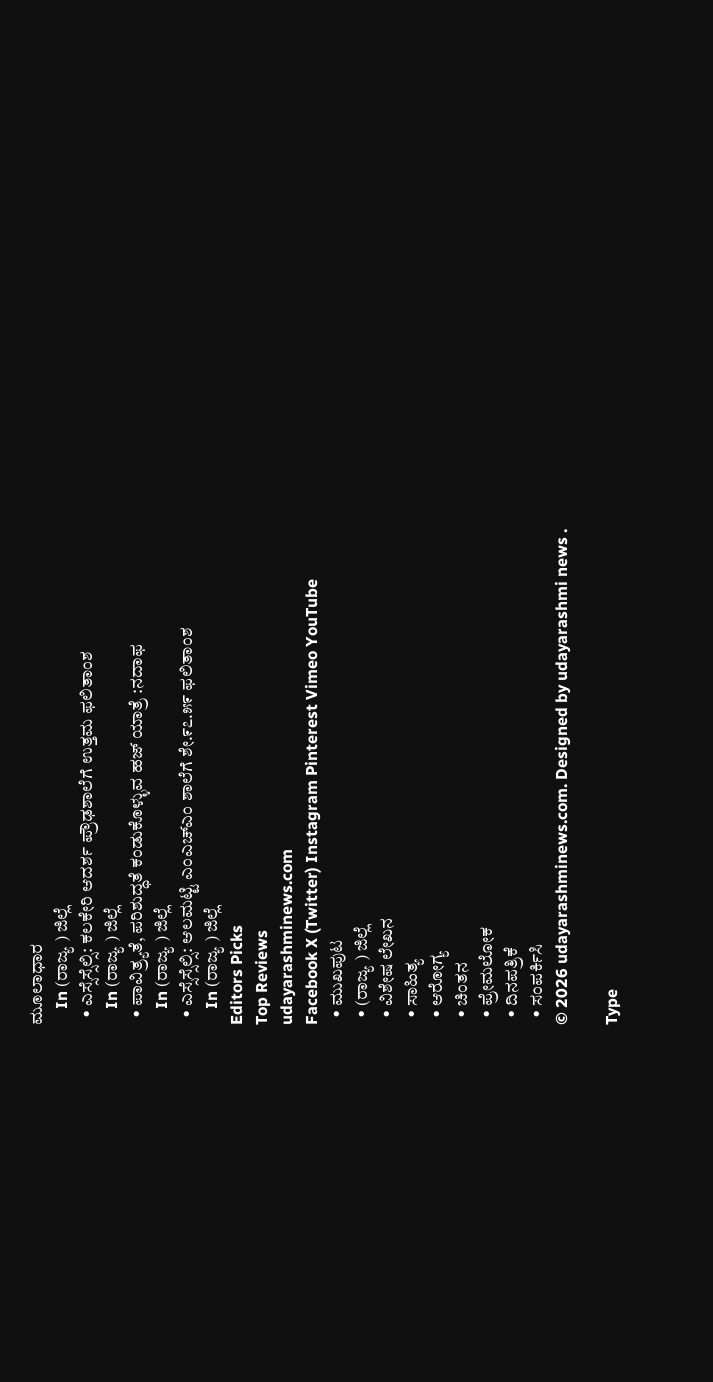ಮೂಲಾಧಾರ
    In (ರಾಜ್ಯ ) ಜಿಲ್ಲೆ
  • ಎಸ್ಸೆಸ್ಸೆಲ್ಸಿ: ಕಲಕೇರಿ ಆದರ್ಶ ಪ್ರೌಢಶಾಲೆಗೆ ಉತ್ತಮ ಫಲಿತಾಂಶ
    In (ರಾಜ್ಯ ) ಜಿಲ್ಲೆ
  • ಪಾವಿತ್ರ್ಯತೆ, ಪರಿಶುದ್ಧತೆ ಕಂಡುಕೊಳ್ಳುವ ಹಜ್ ಯಾತ್ರೆ :ನದಾಫ
    In (ರಾಜ್ಯ ) ಜಿಲ್ಲೆ
  • ಎಸ್ಸೆಸ್ಸೆಲ್ಸಿ: ಆಲಮಟ್ಟಿ ಎಂಎಚ್ಎಂ ಶಾಲೆಗೆ ಶೇ.೯೭.೫೯ ಫಲಿತಾಂಶ
    In (ರಾಜ್ಯ ) ಜಿಲ್ಲೆ
Editors Picks
Top Reviews
udayarashminews.com
Facebook X (Twitter) Instagram Pinterest Vimeo YouTube
  • ಮುಖಪುಟ
  • (ರಾಜ್ಯ ) ಜಿಲ್ಲೆ
  • ವಿಶೇಷ ಲೇಖನ
  • ಸಾಹಿತ್ಯ
  • ಆರೋಗ್ಯ
  • ಚಿಂತನ
  • ಪ್ರೇಮಲೋಕ
  • ದಿನಪತ್ರಿಕೆ
  • ಸಂಪರ್ಕಿಸಿ
© 2026 udayarashminews.com. Designed by udayarashmi news .

Type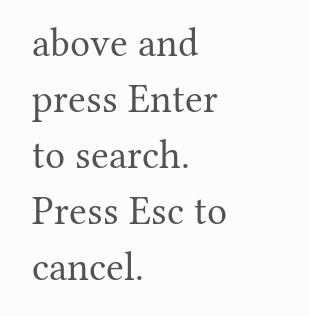above and press Enter to search. Press Esc to cancel.